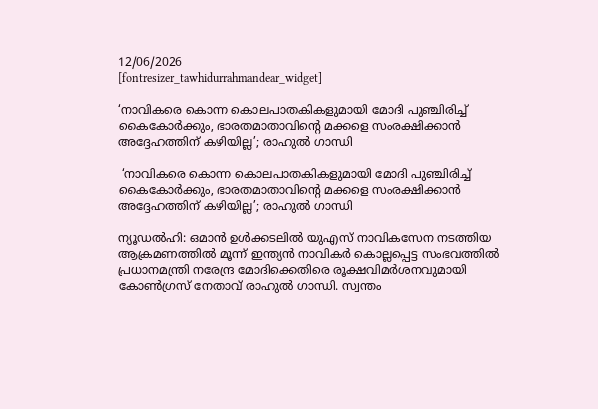12/06/2026
[fontresizer_tawhidurrahmandear_widget]

‘നാവികരെ കൊന്ന കൊലപാതകികളുമായി മോദി പുഞ്ചിരിച്ച് കൈകോർക്കും, ഭാരതമാതാവിന്റെ മക്കളെ സംരക്ഷിക്കാൻ അദ്ദേഹത്തിന് കഴിയില്ല’; രാഹുൽ ഗാന്ധി

 ‘നാവികരെ കൊന്ന കൊലപാതകികളുമായി മോദി പുഞ്ചിരിച്ച് കൈകോർക്കും, ഭാരതമാതാവിന്റെ മക്കളെ സംരക്ഷിക്കാൻ അദ്ദേഹത്തിന് കഴിയില്ല’; രാഹുൽ ഗാന്ധി

ന്യൂഡൽഹി: ഒമാൻ ഉൾക്കടലിൽ യുഎസ് നാവികസേന നടത്തിയ ആക്രമണത്തിൽ മൂന്ന് ഇന്ത്യൻ നാവികർ കൊല്ലപ്പെട്ട സംഭവത്തിൽ പ്രധാനമന്ത്രി നരേന്ദ്ര മോദിക്കെതിരെ രൂക്ഷവിമർശനവുമായി കോൺഗ്രസ് നേതാവ് രാഹുൽ ഗാന്ധി. സ്വന്തം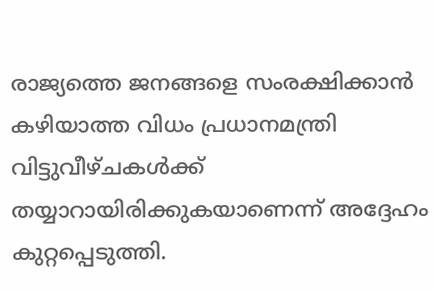രാജ്യത്തെ ജനങ്ങളെ സംരക്ഷിക്കാൻ കഴിയാത്ത വിധം പ്രധാനമന്ത്രി വിട്ടുവീഴ്ചകൾക്ക് തയ്യാറായിരിക്കുകയാണെന്ന് അദ്ദേഹം കുറ്റപ്പെടുത്തി.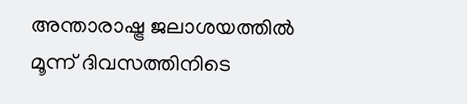അന്താരാഷ്ട്ര ജലാശയത്തിൽ മൂന്ന് ദിവസത്തിനിടെ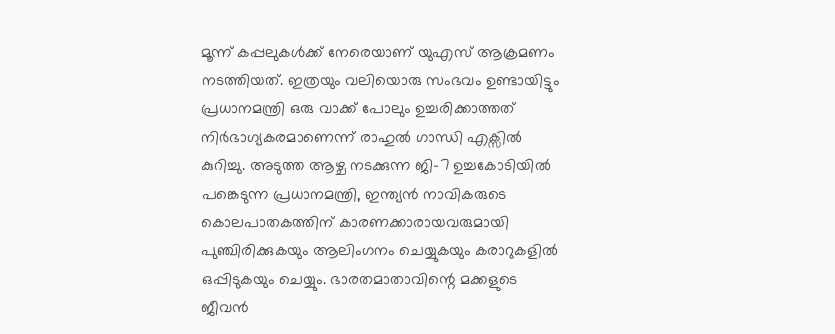മൂന്ന് കപ്പലുകൾക്ക് നേരെയാണ് യുഎസ് ആക്രമണം നടത്തിയത്. ഇത്രയും വലിയൊരു സംഭവം ഉണ്ടായിട്ടും പ്രധാനമന്ത്രി ഒരു വാക്ക് പോലും ഉച്ചരിക്കാത്തത് നിർഭാഗ്യകരമാണെന്ന് രാഹുൽ ഗാന്ധി എക്സിൽ കുറിച്ചു. അടുത്ത ആഴ്ച നടക്കുന്ന ജി-7 ഉച്ചകോടിയിൽ പങ്കെടുന്ന പ്രധാനമന്ത്രി, ഇന്ത്യൻ നാവികരുടെ കൊലപാതകത്തിന് കാരണക്കാരായവരുമായി പുഞ്ചിരിക്കുകയും ആലിംഗനം ചെയ്യുകയും കരാറുകളിൽ ഒപ്പിടുകയും ചെയ്യും. ഭാരതമാതാവിന്റെ മക്കളുടെ ജീവൻ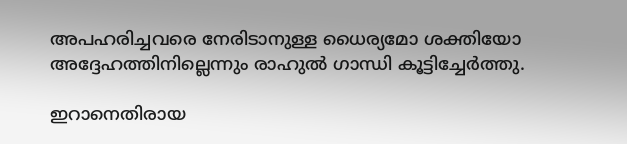അപഹരിച്ചവരെ നേരിടാനുള്ള ധൈര്യമോ ശക്തിയോ അദ്ദേഹത്തിനില്ലെന്നും രാഹുൽ ഗാന്ധി കൂട്ടിച്ചേർത്തു.

ഇറാനെതിരായ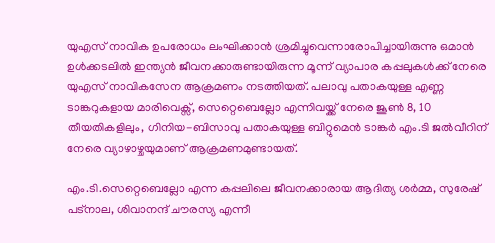യുഎസ് നാവിക ഉപരോധം ലംഘിക്കാൻ ശ്രമിച്ചുവെന്നാരോപിച്ചായിരുന്നു ഒമാൻ ഉൾക്കടലിൽ ഇന്ത്യൻ ജീവനക്കാരുണ്ടായിരുന്ന മൂന്ന് വ്യാപാര കപ്പലുകൾക്ക് നേരെ യുഎസ് നാവികസേന ആക്രമണം നടത്തിയത്. പലാവു പതാകയുള്ള എണ്ണ ടാങ്കറുകളായ മാരിവെക്സ്, സെറ്റെബെല്ലോ എന്നിവയ്ക്ക് നേരെ ജൂൺ 8, 10 തീയതികളിലും, ഗിനിയ-ബിസാവു പതാകയുള്ള ബിറ്റുമെൻ ടാങ്കർ എം.ടി ജൽവീറിന് നേരെ വ്യാഴാഴ്ചയുമാണ് ആക്രമണമുണ്ടായത്.

എം.ടി.സെറ്റെബെല്ലോ എന്ന കപ്പലിലെ ജീവനക്കാരായ ആദിത്യ ശർമ്മ, സുരേഷ് പട്‌നാല, ശിവാനന്ദ് ചൗരസ്യ എന്നീ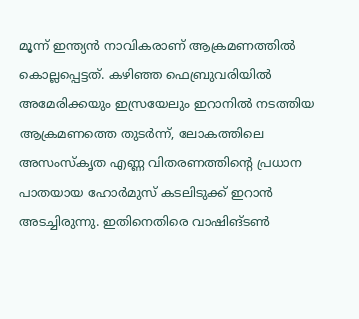മൂന്ന് ഇന്ത്യൻ നാവികരാണ് ആക്രമണത്തിൽ കൊല്ലപ്പെട്ടത്. കഴിഞ്ഞ ഫെബ്രുവരിയിൽ അമേരിക്കയും ഇസ്രയേലും ഇറാനിൽ നടത്തിയ ആക്രമണത്തെ തുടർന്ന്, ലോകത്തിലെ അസംസ്‌കൃത എണ്ണ വിതരണത്തിന്റെ പ്രധാന പാതയായ ഹോർമുസ് കടലിടുക്ക് ഇറാൻ അടച്ചിരുന്നു. ഇതിനെതിരെ വാഷിങ്ടൺ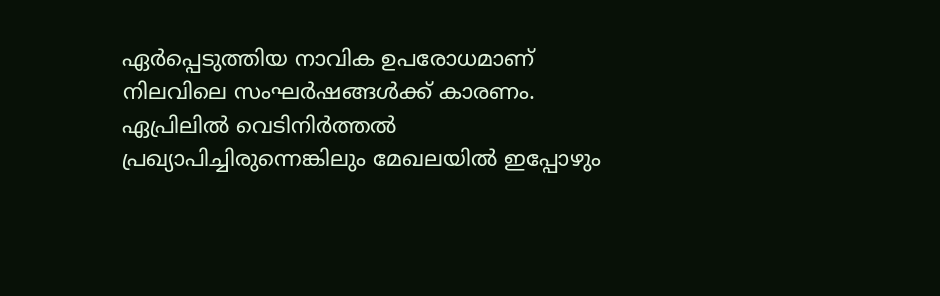ഏർപ്പെടുത്തിയ നാവിക ഉപരോധമാണ് നിലവിലെ സംഘർഷങ്ങൾക്ക് കാരണം. ഏപ്രിലിൽ വെടിനിർത്തൽ പ്രഖ്യാപിച്ചിരുന്നെങ്കിലും മേഖലയിൽ ഇപ്പോഴും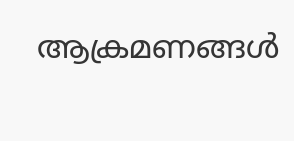ആക്രമണങ്ങൾ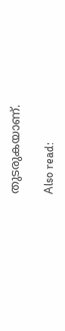തുടരുകയാണ്.

Also read: